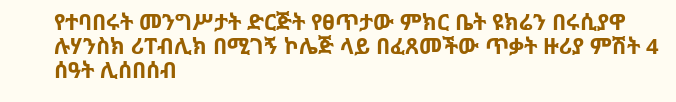የተባበሩት መንግሥታት ድርጅት የፀጥታው ምክር ቤት ዩክሬን በሩሲያዋ ሉሃንስክ ሪፐብሊክ በሚገኝ ኮሌጅ ላይ በፈጸመችው ጥቃት ዙሪያ ምሽት 4 ሰዓት ሊሰበሰብ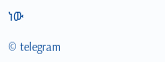ነው

© telegram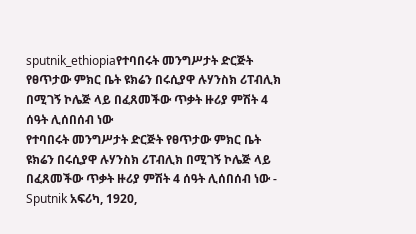sputnik_ethiopiaየተባበሩት መንግሥታት ድርጅት የፀጥታው ምክር ቤት ዩክሬን በሩሲያዋ ሉሃንስክ ሪፐብሊክ በሚገኝ ኮሌጅ ላይ በፈጸመችው ጥቃት ዙሪያ ምሽት 4 ሰዓት ሊሰበሰብ ነው
የተባበሩት መንግሥታት ድርጅት የፀጥታው ምክር ቤት ዩክሬን በሩሲያዋ ሉሃንስክ ሪፐብሊክ በሚገኝ ኮሌጅ ላይ በፈጸመችው ጥቃት ዙሪያ ምሽት 4 ሰዓት ሊሰበሰብ ነው - Sputnik አፍሪካ, 1920,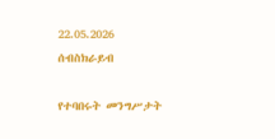22.05.2026
ሰብስክራይብ

የተባበሩት መንግሥታት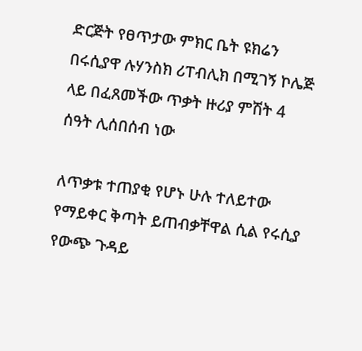ድርጅት የፀጥታው ምክር ቤት ዩክሬን በሩሲያዋ ሉሃንስክ ሪፐብሊክ በሚገኝ ኮሌጅ ላይ በፈጸመችው ጥቃት ዙሪያ ምሽት 4 ሰዓት ሊሰበሰብ ነው

ለጥቃቱ ተጠያቂ የሆኑ ሁሉ ተለይተው የማይቀር ቅጣት ይጠብቃቸዋል ሲል የሩሲያ የውጭ ጉዳይ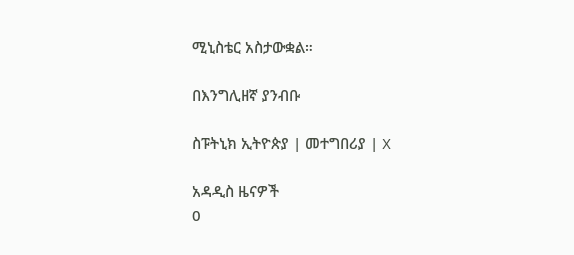ሚኒስቴር አስታውቋል።

በእንግሊዘኛ ያንብቡ

ስፑትኒክ ኢትዮጵያ | መተግበሪያ | X

አዳዲስ ዜናዎች
0